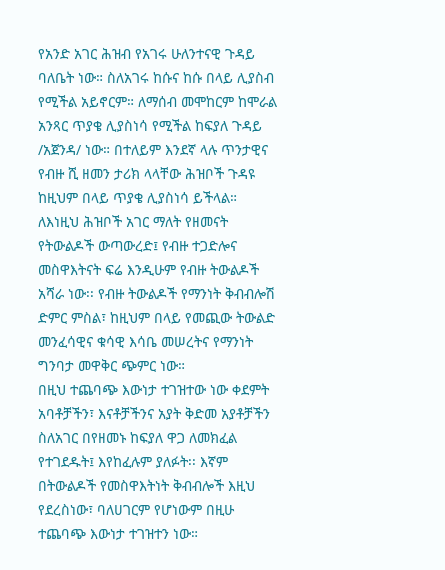የአንድ አገር ሕዝብ የአገሩ ሁለንተናዊ ጉዳይ ባለቤት ነው። ስለአገሩ ከሱና ከሱ በላይ ሊያስብ የሚችል አይኖርም። ለማሰብ መሞከርም ከሞራል አንጻር ጥያቄ ሊያስነሳ የሚችል ከፍያለ ጉዳይ /አጀንዳ/ ነው። በተለይም እንደኛ ላሉ ጥንታዊና የብዙ ሺ ዘመን ታሪክ ላላቸው ሕዝቦች ጉዳዩ ከዚህም በላይ ጥያቄ ሊያስነሳ ይችላል።
ለእነዚህ ሕዝቦች አገር ማለት የዘመናት የትውልዶች ውጣውረድ፤ የብዙ ተጋድሎና መስዋእትናት ፍሬ እንዲሁም የብዙ ትውልዶች አሻራ ነው፡፡ የብዙ ትውልዶች የማንነት ቅብብሎሽ ድምር ምስል፣ ከዚህም በላይ የመጪው ትውልድ መንፈሳዊና ቁሳዊ እሳቤ መሠረትና የማንነት ግንባታ መዋቅር ጭምር ነው።
በዚህ ተጨባጭ እውነታ ተገዝተው ነው ቀደምት አባቶቻችን፣ እናቶቻችንና አያት ቅድመ አያቶቻችን ስለአገር በየዘመኑ ከፍያለ ዋጋ ለመክፈል የተገደዱት፤ እየከፈሉም ያለፉት፡፡ እኛም በትውልዶች የመስዋእትነት ቅብብሎች እዚህ የደረስነው፣ ባለሀገርም የሆነውም በዚሁ ተጨባጭ እውነታ ተገዝተን ነው።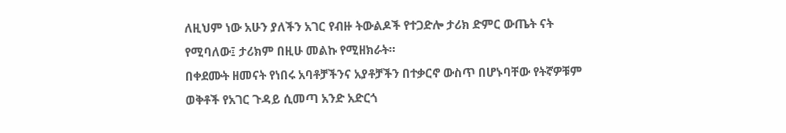ለዚህም ነው አሁን ያለችን አገር የብዙ ትውልዶች የተጋድሎ ታሪክ ድምር ውጤት ናት የሚባለው፤ ታሪክም በዚሁ መልኩ የሚዘክራት።
በቀደሙት ዘመናት የነበሩ አባቶቻችንና አያቶቻችን በተቃርኖ ውስጥ በሆኑባቸው የትኛዎቹም ወቅቶች የአገር ጉዳይ ሲመጣ አንድ አድርጎ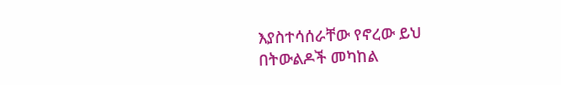እያስተሳሰራቸው የኖረው ይህ በትውልዶች መካከል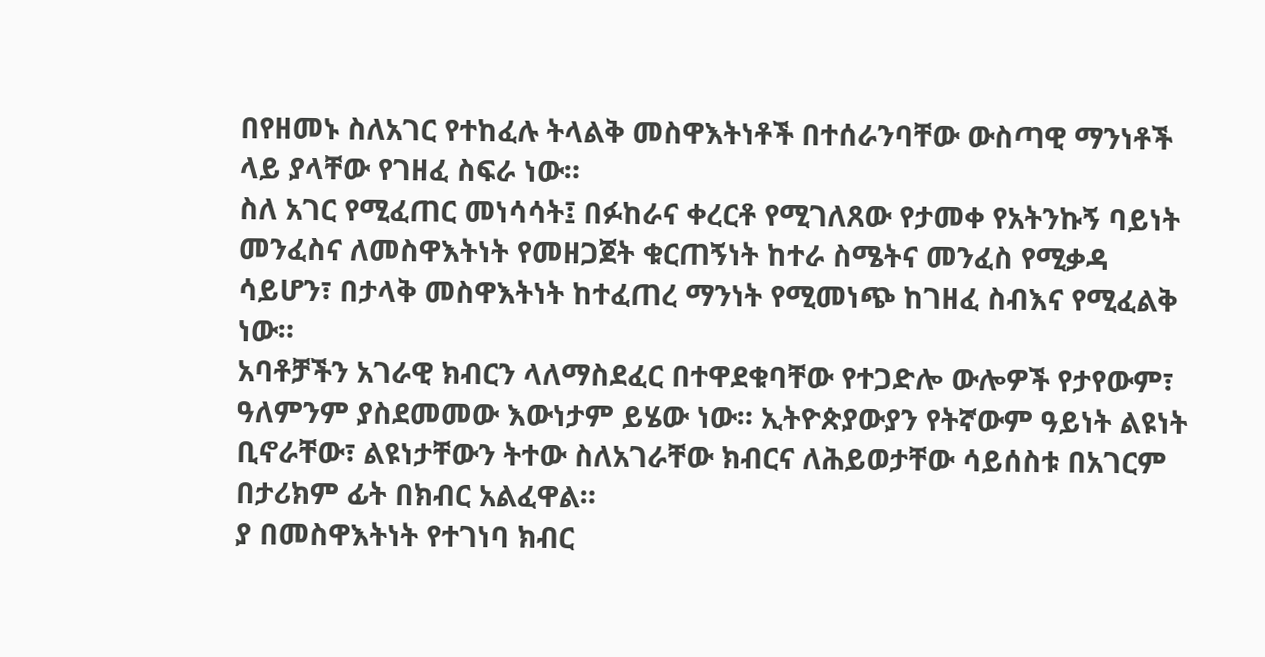በየዘመኑ ስለአገር የተከፈሉ ትላልቅ መስዋእትነቶች በተሰራንባቸው ውስጣዊ ማንነቶች ላይ ያላቸው የገዘፈ ስፍራ ነው።
ስለ አገር የሚፈጠር መነሳሳት፤ በፉከራና ቀረርቶ የሚገለጸው የታመቀ የአትንኩኝ ባይነት መንፈስና ለመስዋእትነት የመዘጋጀት ቁርጠኝነት ከተራ ስሜትና መንፈስ የሚቃዳ ሳይሆን፣ በታላቅ መስዋእትነት ከተፈጠረ ማንነት የሚመነጭ ከገዘፈ ስብእና የሚፈልቅ ነው።
አባቶቻችን አገራዊ ክብርን ላለማስደፈር በተዋደቁባቸው የተጋድሎ ውሎዎች የታየውም፣ ዓለምንም ያስደመመው እውነታም ይሄው ነው። ኢትዮጵያውያን የትኛውም ዓይነት ልዩነት ቢኖራቸው፣ ልዩነታቸውን ትተው ስለአገራቸው ክብርና ለሕይወታቸው ሳይሰስቱ በአገርም በታሪክም ፊት በክብር አልፈዋል።
ያ በመስዋእትነት የተገነባ ክብር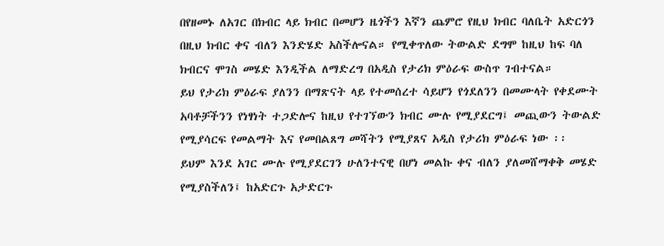በየዘመኑ ለአገር በክብር ላይ ክብር በመሆን ዜጎችን እኛን ጨምሮ የዚህ ክብር ባለቤት አድርጎን በዚህ ክብር ቀና ብለን እንድሄድ አስችሎናል። የሚቀጥለው ትውልድ ደግሞ ከዚህ ከፍ ባለ ክብርና ሞገስ መሄድ እንዲችል ለማድረግ በአዲስ የታሪክ ምዕራፍ ውስጥ ገብተናል።
ይህ የታሪክ ምዕራፍ ያለንን በማጽናት ላይ የተመሰረተ ሳይሆን የጎደለንን በመሙላት የቀደሙት አባቶቻችንን የነፃነት ተጋድሎና ከዚህ የተገኘውን ክብር ሙሉ የሚያደርግ፤ መጪውን ትውልድ የሚያሳርፍ የመልማት እና የመበልጸግ መሻትን የሚያጸና አዲስ የታሪክ ምዕራፍ ነው ፡፡
ይህም እንደ አገር ሙሉ የሚያደርገን ሁለንተናዊ በሆነ መልኩ ቀና ብለን ያለመሸማቀቅ መሄድ የሚያስችለን፤ ከአድርጉ አታድርጉ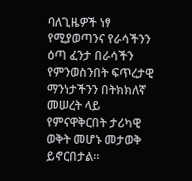ባለጊዜዎች ነፃ የሚያወጣንና የራሳችንን ዕጣ ፈንታ በራሳችን የምንወስንበት ፍጥረታዊ ማንነታችንን በትክክለኛ መሠረት ላይ የምናዋቅርበት ታሪካዊ ወቅት መሆኑ መታወቅ ይኖርበታል።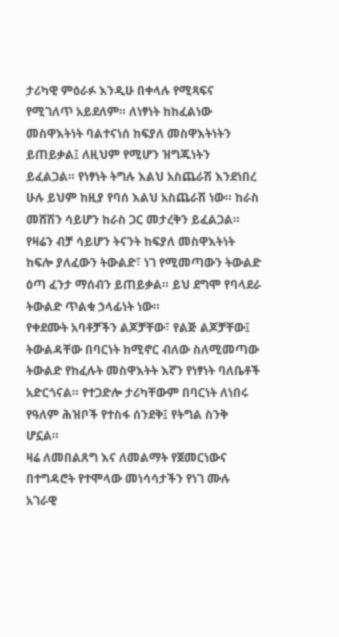ታሪካዊ ምዕራፉ እንዲሁ በቀላሉ የሚጻፍና የሚገለጥ አይደለም። ለነፃነት ከከፈልነው መስዋእትነት ባልተናነሰ ከፍያለ መስዋእትነትን ይጠይቃል፤ ለዚህም የሚሆን ዝግጁነትን ይፈልጋል። የነፃነት ትግሉ እልህ አስጨራሽ እንደነበረ ሁሉ ይህም ከዚያ የባሰ እልህ አስጨራሽ ነው። ከራስ መሸሽን ሳይሆን ከራስ ጋር መታረቅን ይፈልጋል። የዛሬን ብቻ ሳይሆን ትናንት ከፍያለ መስዋእትነት ከፍሎ ያለፈውን ትውልድ፣ ነገ የሚመጣውን ትውልድ ዕጣ ፈንታ ማሰብን ይጠይቃል። ይህ ደግሞ የባላደራ ትውልድ ጥልቁ ኃላፊነት ነው።
የቀደሙት አባቶቻችን ልጆቻቸው፣ የልጅ ልጆቻቸው፤ ትውልዳቸው በባርነት ከሚኖር ብለው ስለሚመጣው ትውልድ የከፈሉት መስዋእትት እኛን የነፃነት ባለቤቶች አድርጎናል። የተጋድሎ ታሪካቸውም በባርነት ለነበሩ የዓለም ሕዝቦች የተስፋ ሰንደቅ፤ የትግል ስንቅ ሆኗል።
ዛሬ ለመበልጸግ እና ለመልማት የጀመርነውና በተግዳሮት የተሞላው መነሳሳታችን የነገ ሙሉ አገራዊ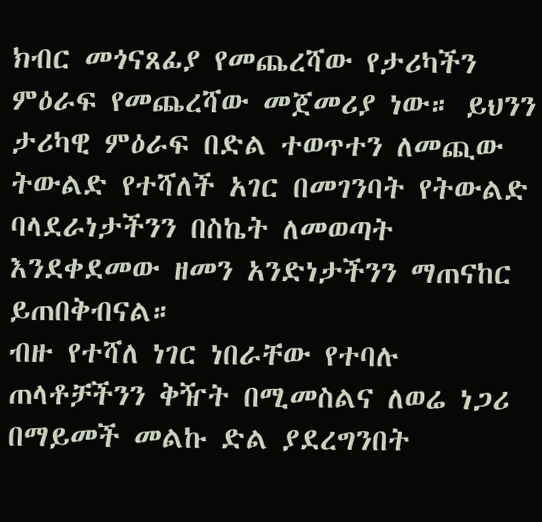ክብር መጎናጸፊያ የመጨረሻው የታሪካችን ምዕራፍ የመጨረሻው መጀመሪያ ነው። ይህንን ታሪካዊ ምዕራፍ በድል ተወጥተን ለመጪው ትውልድ የተሻለች አገር በመገንባት የትውልድ ባላደራነታችንን በስኬት ለመወጣት እንደቀደመው ዘመን አንድነታችንን ማጠናከር ይጠበቅብናል።
ብዙ የተሻለ ነገር ነበራቸው የተባሉ ጠላቶቻችንን ቅዥት በሚመስልና ለወሬ ነጋሪ በማይመች መልኩ ድል ያደረግንበት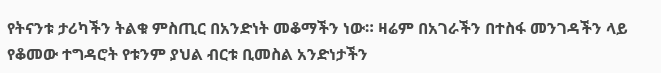የትናንቱ ታሪካችን ትልቁ ምስጢር በአንድነት መቆማችን ነው። ዛሬም በአገራችን በተስፋ መንገዳችን ላይ የቆመው ተግዳሮት የቱንም ያህል ብርቱ ቢመስል አንድነታችን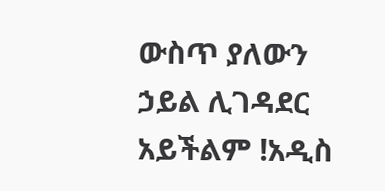ውስጥ ያለውን ኃይል ሊገዳደር አይችልም !አዲስ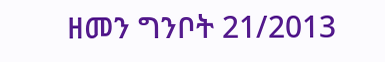ዘመን ግንቦት 21/2013